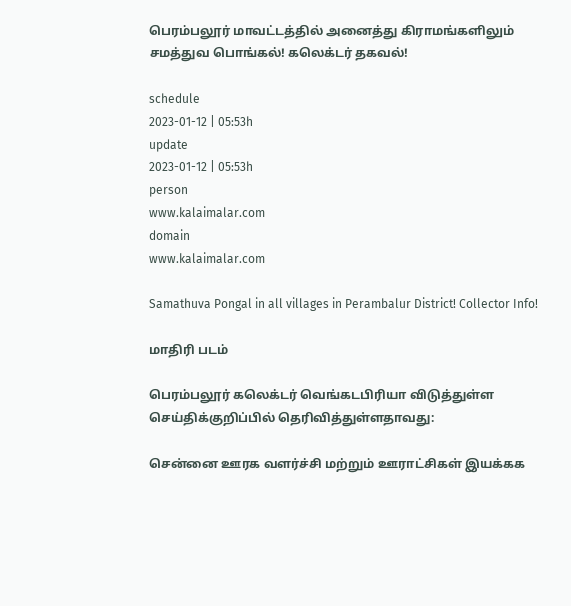பெரம்பலூர் மாவட்டத்தில் அனைத்து கிராமங்களிலும் சமத்துவ பொங்கல்! கலெக்டர் தகவல்!

schedule
2023-01-12 | 05:53h
update
2023-01-12 | 05:53h
person
www.kalaimalar.com
domain
www.kalaimalar.com

Samathuva Pongal in all villages in Perambalur District! Collector Info!

மாதிரி படம்

பெரம்பலூர் கலெக்டர் வெங்கடபிரியா விடுத்துள்ள செய்திக்குறிப்பில் தெரிவித்துள்ளதாவது:

சென்னை ஊரக வளர்ச்சி மற்றும் ஊராட்சிகள் இயக்கக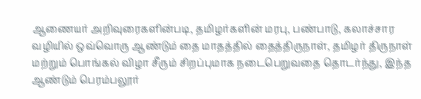ஆணையர் அறிவுரைகளின்படி, தமிழர்களின் மரபு, பண்பாடு, கலாச்சார வழியில் ஒவ்வொரு ஆண்டும் தை மாதத்தில் தைத்திருநாள், தமிழர் திருநாள் மற்றும் பொங்கல் விழா சீரும் சிறப்புமாக நடைபெறுவதை தொடர்ந்து, இந்த ஆண்டும் பெரம்பலூர்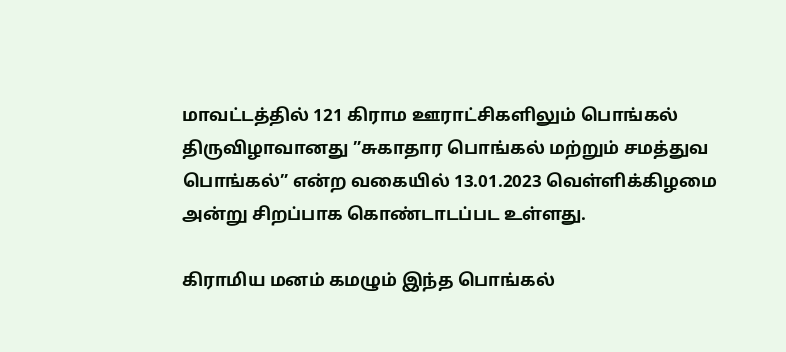மாவட்டத்தில் 121 கிராம ஊராட்சிகளிலும் பொங்கல் திருவிழாவானது ”சுகாதார பொங்கல் மற்றும் சமத்துவ பொங்கல்” என்ற வகையில் 13.01.2023 வெள்ளிக்கிழமை அன்று சிறப்பாக கொண்டாடப்பட உள்ளது.

கிராமிய மனம் கமழும் இந்த பொங்கல்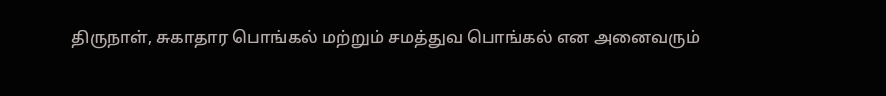திருநாள், சுகாதார பொங்கல் மற்றும் சமத்துவ பொங்கல் என அனைவரும்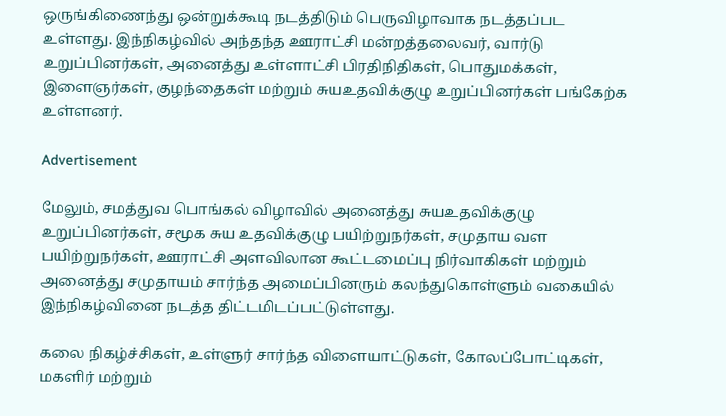ஒருங்கிணைந்து ஒன்றுக்கூடி நடத்திடும் பெருவிழாவாக நடத்தப்பட உள்ளது. இந்நிகழ்வில் அந்தந்த ஊராட்சி மன்றத்தலைவர், வார்டு உறுப்பினர்கள், அனைத்து உள்ளாட்சி பிரதிநிதிகள், பொதுமக்கள், இளைஞர்கள், குழந்தைகள் மற்றும் சுயஉதவிக்குழு உறுப்பினர்கள் பங்கேற்க உள்ளனர்.

Advertisement

மேலும், சமத்துவ பொங்கல் விழாவில் அனைத்து சுயஉதவிக்குழு உறுப்பினர்கள், சமூக சுய உதவிக்குழு பயிற்றுநர்கள், சமுதாய வள பயிற்றுநர்கள், ஊராட்சி அளவிலான கூட்டமைப்பு நிர்வாகிகள் மற்றும் அனைத்து சமுதாயம் சார்ந்த அமைப்பினரும் கலந்துகொள்ளும் வகையில் இந்நிகழ்வினை நடத்த திட்டமிடப்பட்டுள்ளது.

கலை நிகழ்ச்சிகள், உள்ளுர் சார்ந்த விளையாட்டுகள், கோலப்போட்டிகள், மகளிர் மற்றும்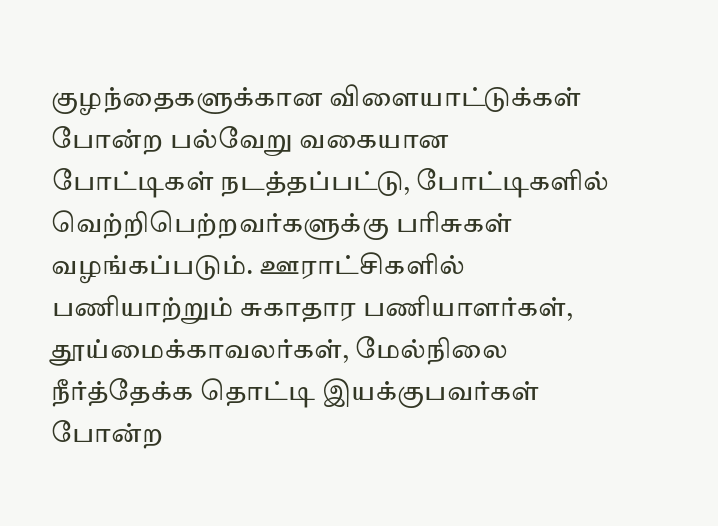குழந்தைகளுக்கான விளையாட்டுக்கள் போன்ற பல்வேறு வகையான போட்டிகள் நடத்தப்பட்டு, போட்டிகளில் வெற்றிபெற்றவர்களுக்கு பரிசுகள் வழங்கப்படும். ஊராட்சிகளில் பணியாற்றும் சுகாதார பணியாளர்கள், தூய்மைக்காவலர்கள், மேல்நிலை நீர்த்தேக்க தொட்டி இயக்குபவர்கள் போன்ற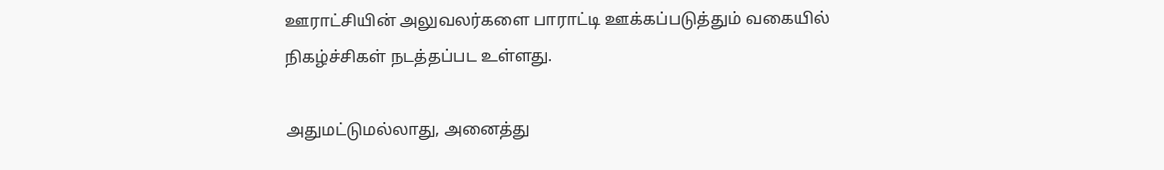ஊராட்சியின் அலுவலர்களை பாராட்டி ஊக்கப்படுத்தும் வகையில் நிகழ்ச்சிகள் நடத்தப்பட உள்ளது.

அதுமட்டுமல்லாது, அனைத்து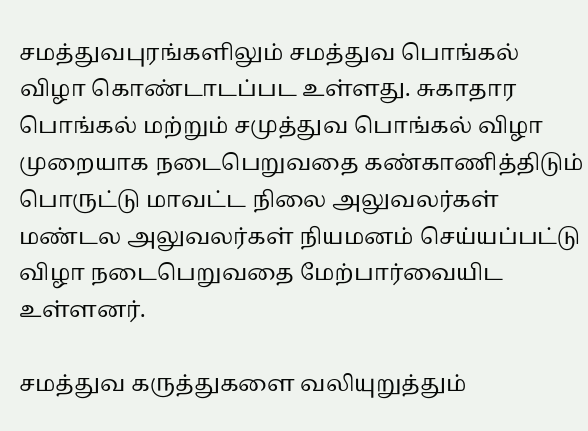சமத்துவபுரங்களிலும் சமத்துவ பொங்கல் விழா கொண்டாடப்பட உள்ளது. சுகாதார பொங்கல் மற்றும் சமுத்துவ பொங்கல் விழா முறையாக நடைபெறுவதை கண்காணித்திடும் பொருட்டு மாவட்ட நிலை அலுவலர்கள் மண்டல அலுவலர்கள் நியமனம் செய்யப்பட்டு விழா நடைபெறுவதை மேற்பார்வையிட உள்ளனர்.

சமத்துவ கருத்துகளை வலியுறுத்தும்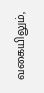வகையிலும்,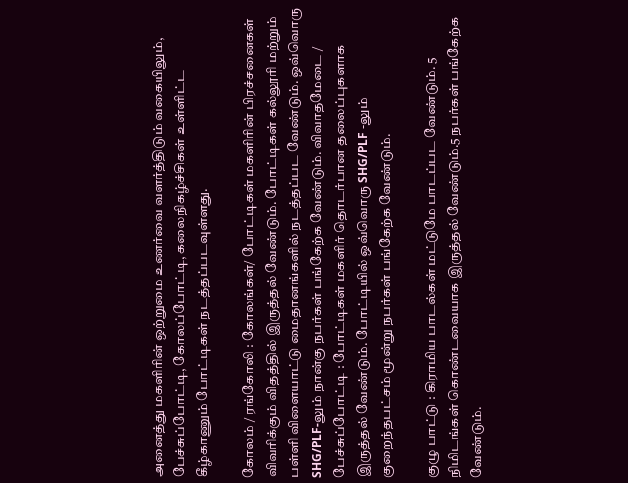அனைத்து மகளிரின் ஒற்றுமை உணர்வை வளர்த்திடும் வகையிலும், பேச்சுப்போட்டி, கோலப்போட்டி, கலைநிகழ்ச்சிகள் உள்ளிட்ட கீழ்காணும் போட்டிகள் நடத்தப்படவுள்ளது.

கோலம் / ரங்கோலி : கோலங்கள்/ போட்டிகள் மகளிரின் பிரச்சனைகள் விவரிக்கும் விதத்தில் இருத்தல் வேண்டும். போட்டிகள் கல்லூரி மற்றும் பள்ளி விளையாட்டு மைதானங்களில் நடத்தப்பட வேண்டும். ஒவ்வொரு SHG/PLF-லும் நான்கு நபர்கள் பங்கேற்க வேண்டும். விவாதமேடை / பேச்சுப்போட்டி : போட்டிகள் மகளிர் தொடர்பான தலைப்புகளாக இருத்தல் வேண்டும். போட்டியில் ஒவ்வொரு SHG/PLF -லும் குறைந்தபட்சம் மூன்று நபர்கள் பங்கேற்க வேண்டும்.

குழு பாட்டு : கிராமிய பாடல்கள் மட்டுமே பாடப்பட வேண்டும். 5 நிமிடங்கள் கொண்டவையாக இருத்தல் வேண்டும்.5 நபர்கள் பங்கேற்க வேண்டும்.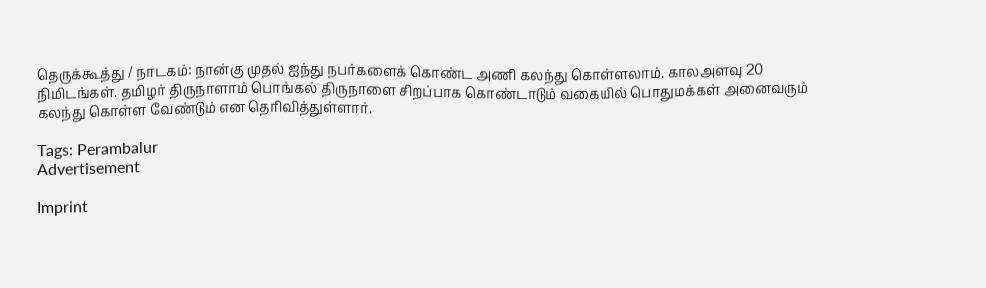தெருக்கூத்து / நாடகம்: நான்கு முதல் ஐந்து நபர்களைக் கொண்ட அணி கலந்து கொள்ளலாம். காலஅளவு 20 நிமிடங்கள். தமிழர் திருநாளாம் பொங்கல் திருநாளை சிறப்பாக கொண்டாடும் வகையில் பொதுமக்கள் அனைவரும் கலந்து கொள்ள வேண்டும் என தெரிவித்துள்ளார்.

Tags: Perambalur
Advertisement

Imprint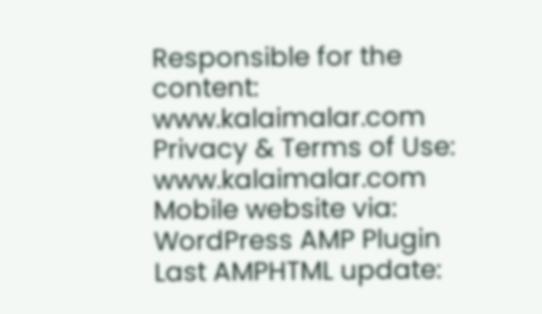Responsible for the content:
www.kalaimalar.com
Privacy & Terms of Use:
www.kalaimalar.com
Mobile website via:
WordPress AMP Plugin
Last AMPHTML update: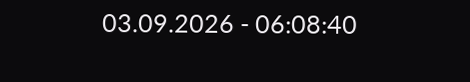03.09.2026 - 06:08:40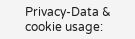Privacy-Data & cookie usage: